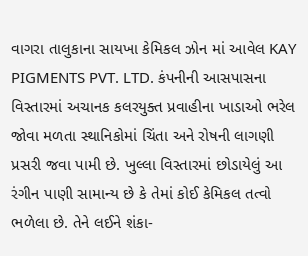વાગરા તાલુકાના સાયખા કેમિકલ ઝોન માં આવેલ KAY PIGMENTS PVT. LTD. કંપનીની આસપાસના વિસ્તારમાં અચાનક કલરયુક્ત પ્રવાહીના ખાડાઓ ભરેલ જોવા મળતા સ્થાનિકોમાં ચિંતા અને રોષની લાગણી પ્રસરી જવા પામી છે. ખુલ્લા વિસ્તારમાં છોડાયેલું આ રંગીન પાણી સામાન્ય છે કે તેમાં કોઈ કેમિકલ તત્વો ભળેલા છે. તેને લઈને શંકા-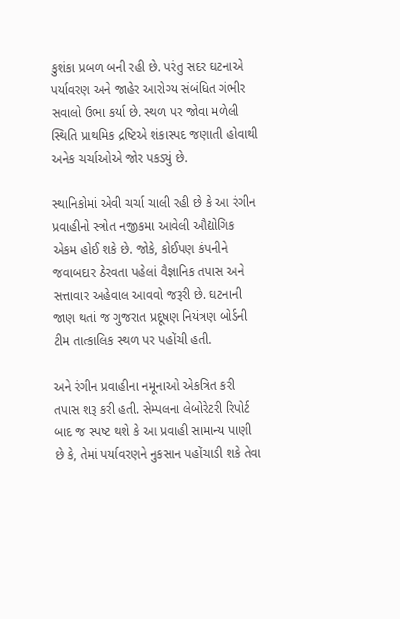કુશંકા પ્રબળ બની રહી છે. પરંતુ સદર ઘટનાએ પર્યાવરણ અને જાહેર આરોગ્ય સંબંધિત ગંભીર સવાલો ઉભા કર્યા છે. સ્થળ પર જોવા મળેલી સ્થિતિ પ્રાથમિક દ્રષ્ટિએ શંકાસ્પદ જણાતી હોવાથી અનેક ચર્ચાઓએ જોર પકડ્યું છે.

સ્થાનિકોમાં એવી ચર્ચા ચાલી રહી છે કે આ રંગીન પ્રવાહીનો સ્ત્રોત નજીકમા આવેલી ઔદ્યોગિક એકમ હોઈ શકે છે. જોકે, કોઈપણ કંપનીને જવાબદાર ઠેરવતા પહેલાં વૈજ્ઞાનિક તપાસ અને સત્તાવાર અહેવાલ આવવો જરૂરી છે. ઘટનાની જાણ થતાં જ ગુજરાત પ્રદૂષણ નિયંત્રણ બોર્ડની ટીમ તાત્કાલિક સ્થળ પર પહોંચી હતી.

અને રંગીન પ્રવાહીના નમૂનાઓ એકત્રિત કરી તપાસ શરૂ કરી હતી. સેમ્પલના લેબોરેટરી રિપોર્ટ બાદ જ સ્પષ્ટ થશે કે આ પ્રવાહી સામાન્ય પાણી છે કે, તેમાં પર્યાવરણને નુકસાન પહોંચાડી શકે તેવા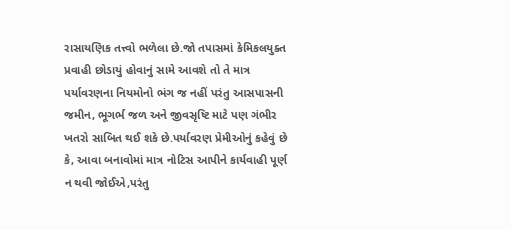રાસાયણિક તત્ત્વો ભળેલા છે.જો તપાસમાં કેમિકલયુક્ત પ્રવાહી છોડાયું હોવાનું સામે આવશે તો તે માત્ર પર્યાવરણના નિયમોનો ભંગ જ નહીં પરંતુ આસપાસની જમીન, ભૂગર્ભ જળ અને જીવસૃષ્ટિ માટે પણ ગંભીર ખતરો સાબિત થઈ શકે છે.પર્યાવરણ પ્રેમીઓનું કહેવું છે કે, આવા બનાવોમાં માત્ર નોટિસ આપીને કાર્યવાહી પૂર્ણ ન થવી જોઈએ,પરંતુ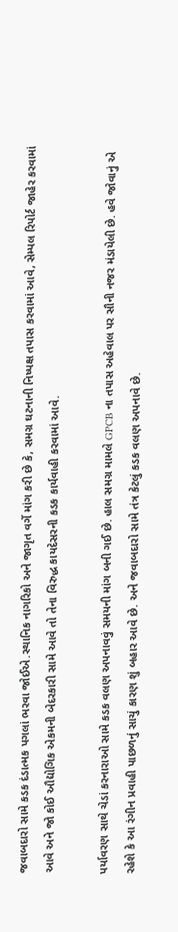જવાબદારો સામે કડક દંડાત્મક પગલાં ભરવા જોઈએ.સ્થાનિક નાગરિકો અને જાગૃત વર્ગે માંગ કરી છે કે, સમગ્ર ઘટનાની નિષ્પક્ષ તપાસ કરવામાં આવે, સેમ્પલ રિપોર્ટ જાહેર કરવામાં આવે અને જો કોઈ ઔદ્યોગિક એકમની બેદરકારી સામે આવે તો તેના વિરુદ્ધ કાયદેસરની કડક કાર્યવાહી કરવામાં આવે.

પર્યાવરણ સાથે ચેડાં કરનારાઓ સામે કડક વલણ અપનાવવું સમયની માંગ બની ગઈ છે. હાલ સમગ્ર મામલે GPCB ના તપાસ અહેવાલ પર સૌની નજર મંડાયેલી છે. હવે જોવાનું એ રહેશે કે આ રંગીન પ્રવાહી પાછળનું સાચું કારણ શું બહાર આવે છે. અને જવાબદારો સામે તંત્ર કેટલું કડક વલણ અપનાવે છે.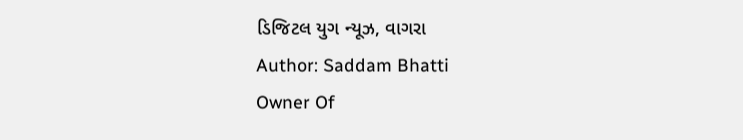ડિજિટલ યુગ ન્યૂઝ, વાગરા
Author: Saddam Bhatti
Owner Of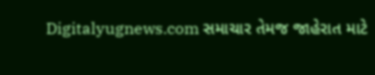Digitalyugnews.com સમાચાર તેમજ જાહેરાત માટે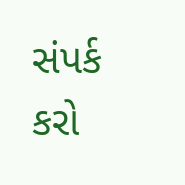સંપર્ક કરો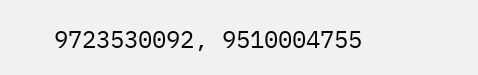9723530092, 9510004755